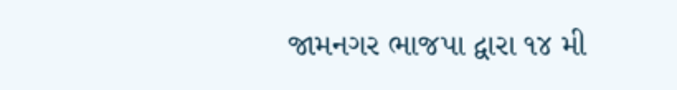જામનગર ભાજપા દ્વારા ૧૪ મી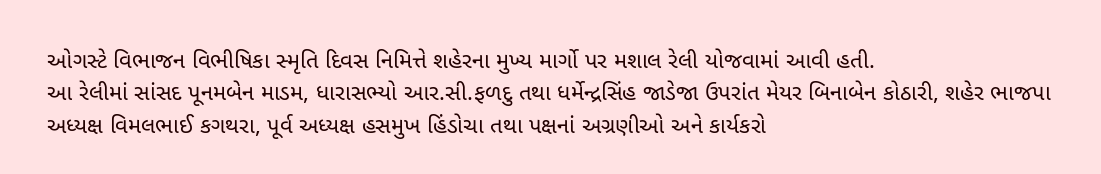ઓગસ્ટે વિભાજન વિભીષિકા સ્મૃતિ દિવસ નિમિત્તે શહેરના મુખ્ય માર્ગો પર મશાલ રેલી યોજવામાં આવી હતી.
આ રેલીમાં સાંસદ પૂનમબેન માડમ, ધારાસભ્યો આર.સી.ફળદુ તથા ધર્મેન્દ્રસિંહ જાડેજા ઉપરાંત મેયર બિનાબેન કોઠારી, શહેર ભાજપા અધ્યક્ષ વિમલભાઈ કગથરા, પૂર્વ અધ્યક્ષ હસમુખ હિંડોચા તથા પક્ષનાં અગ્રણીઓ અને કાર્યકરો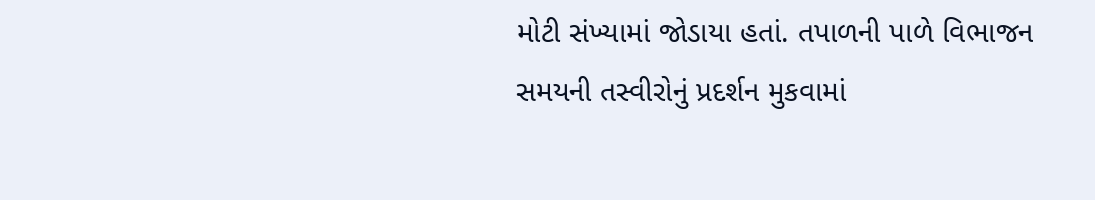મોટી સંખ્યામાં જોડાયા હતાં. તપાળની પાળે વિભાજન સમયની તસ્વીરોનું પ્રદર્શન મુકવામાં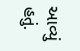આવ્યું હતું.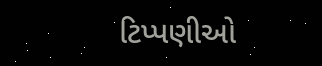ટિપ્પણીઓ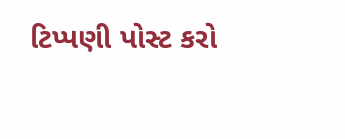ટિપ્પણી પોસ્ટ કરો